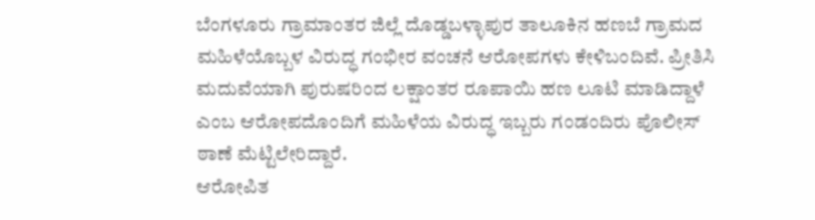ಬೆಂಗಳೂರು ಗ್ರಾಮಾಂತರ ಜಿಲ್ಲೆ ದೊಡ್ಡಬಳ್ಳಾಪುರ ತಾಲೂಕಿನ ಹಣಬೆ ಗ್ರಾಮದ ಮಹಿಳೆಯೊಬ್ಬಳ ವಿರುದ್ಧ ಗಂಭೀರ ವಂಚನೆ ಆರೋಪಗಳು ಕೇಳಿಬಂದಿವೆ. ಪ್ರೀತಿಸಿ ಮದುವೆಯಾಗಿ ಪುರುಷರಿಂದ ಲಕ್ಷಾಂತರ ರೂಪಾಯಿ ಹಣ ಲೂಟಿ ಮಾಡಿದ್ದಾಳೆ ಎಂಬ ಆರೋಪದೊಂದಿಗೆ ಮಹಿಳೆಯ ವಿರುದ್ಧ ಇಬ್ಬರು ಗಂಡಂದಿರು ಪೊಲೀಸ್ ಠಾಣೆ ಮೆಟ್ಟಿಲೇರಿದ್ದಾರೆ.
ಆರೋಪಿತ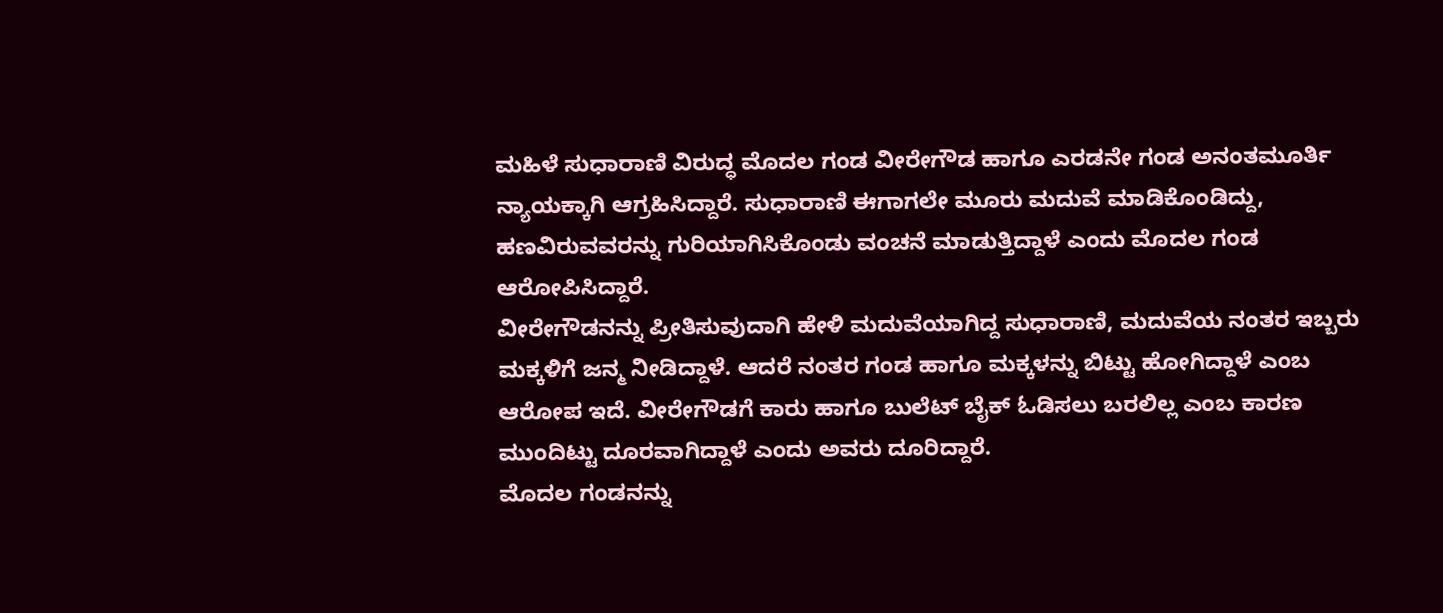ಮಹಿಳೆ ಸುಧಾರಾಣಿ ವಿರುದ್ಧ ಮೊದಲ ಗಂಡ ವೀರೇಗೌಡ ಹಾಗೂ ಎರಡನೇ ಗಂಡ ಅನಂತಮೂರ್ತಿ ನ್ಯಾಯಕ್ಕಾಗಿ ಆಗ್ರಹಿಸಿದ್ದಾರೆ. ಸುಧಾರಾಣಿ ಈಗಾಗಲೇ ಮೂರು ಮದುವೆ ಮಾಡಿಕೊಂಡಿದ್ದು, ಹಣವಿರುವವರನ್ನು ಗುರಿಯಾಗಿಸಿಕೊಂಡು ವಂಚನೆ ಮಾಡುತ್ತಿದ್ದಾಳೆ ಎಂದು ಮೊದಲ ಗಂಡ ಆರೋಪಿಸಿದ್ದಾರೆ.
ವೀರೇಗೌಡನನ್ನು ಪ್ರೀತಿಸುವುದಾಗಿ ಹೇಳಿ ಮದುವೆಯಾಗಿದ್ದ ಸುಧಾರಾಣಿ, ಮದುವೆಯ ನಂತರ ಇಬ್ಬರು ಮಕ್ಕಳಿಗೆ ಜನ್ಮ ನೀಡಿದ್ದಾಳೆ. ಆದರೆ ನಂತರ ಗಂಡ ಹಾಗೂ ಮಕ್ಕಳನ್ನು ಬಿಟ್ಟು ಹೋಗಿದ್ದಾಳೆ ಎಂಬ ಆರೋಪ ಇದೆ. ವೀರೇಗೌಡಗೆ ಕಾರು ಹಾಗೂ ಬುಲೆಟ್ ಬೈಕ್ ಓಡಿಸಲು ಬರಲಿಲ್ಲ ಎಂಬ ಕಾರಣ ಮುಂದಿಟ್ಟು ದೂರವಾಗಿದ್ದಾಳೆ ಎಂದು ಅವರು ದೂರಿದ್ದಾರೆ.
ಮೊದಲ ಗಂಡನನ್ನು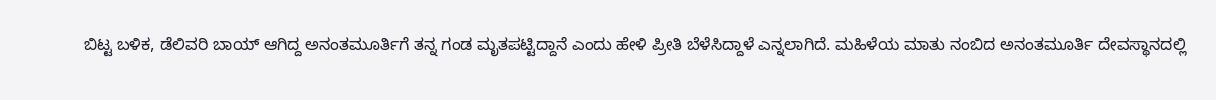ಬಿಟ್ಟ ಬಳಿಕ, ಡೆಲಿವರಿ ಬಾಯ್ ಆಗಿದ್ದ ಅನಂತಮೂರ್ತಿಗೆ ತನ್ನ ಗಂಡ ಮೃತಪಟ್ಟಿದ್ದಾನೆ ಎಂದು ಹೇಳಿ ಪ್ರೀತಿ ಬೆಳೆಸಿದ್ದಾಳೆ ಎನ್ನಲಾಗಿದೆ. ಮಹಿಳೆಯ ಮಾತು ನಂಬಿದ ಅನಂತಮೂರ್ತಿ ದೇವಸ್ಥಾನದಲ್ಲಿ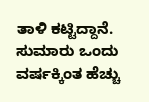ತಾಳಿ ಕಟ್ಟಿದ್ದಾನೆ. ಸುಮಾರು ಒಂದು ವರ್ಷಕ್ಕಿಂತ ಹೆಚ್ಚು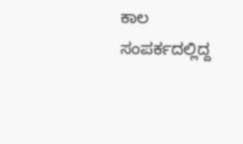ಕಾಲ ಸಂಪರ್ಕದಲ್ಲಿದ್ದ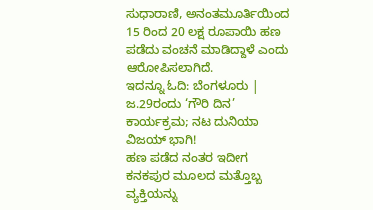ಸುಧಾರಾಣಿ, ಅನಂತಮೂರ್ತಿಯಿಂದ 15 ರಿಂದ 20 ಲಕ್ಷ ರೂಪಾಯಿ ಹಣ ಪಡೆದು ವಂಚನೆ ಮಾಡಿದ್ದಾಳೆ ಎಂದು ಆರೋಪಿಸಲಾಗಿದೆ.
ಇದನ್ನೂ ಓದಿ: ಬೆಂಗಳೂರು | ಜ.29ರಂದು ‘ಗೌರಿ ದಿನ’ ಕಾರ್ಯಕ್ರಮ; ನಟ ದುನಿಯಾ ವಿಜಯ್ ಭಾಗಿ!
ಹಣ ಪಡೆದ ನಂತರ ಇದೀಗ ಕನಕಪುರ ಮೂಲದ ಮತ್ತೊಬ್ಬ ವ್ಯಕ್ತಿಯನ್ನು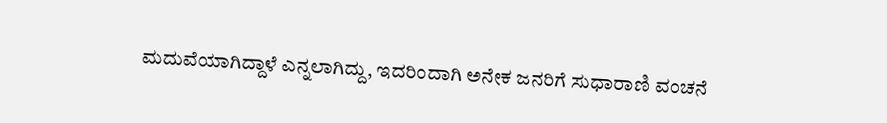ಮದುವೆಯಾಗಿದ್ದಾಳೆ ಎನ್ನಲಾಗಿದ್ದು, ಇದರಿಂದಾಗಿ ಅನೇಕ ಜನರಿಗೆ ಸುಧಾರಾಣಿ ವಂಚನೆ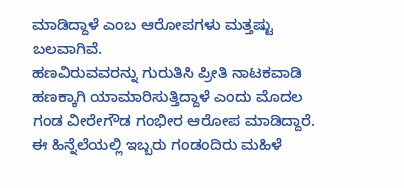ಮಾಡಿದ್ದಾಳೆ ಎಂಬ ಆರೋಪಗಳು ಮತ್ತಷ್ಟು ಬಲವಾಗಿವೆ.
ಹಣವಿರುವವರನ್ನು ಗುರುತಿಸಿ ಪ್ರೀತಿ ನಾಟಕವಾಡಿ ಹಣಕ್ಕಾಗಿ ಯಾಮಾರಿಸುತ್ತಿದ್ದಾಳೆ ಎಂದು ಮೊದಲ ಗಂಡ ವೀರೇಗೌಡ ಗಂಭೀರ ಆರೋಪ ಮಾಡಿದ್ದಾರೆ. ಈ ಹಿನ್ನೆಲೆಯಲ್ಲಿ ಇಬ್ಬರು ಗಂಡಂದಿರು ಮಹಿಳೆ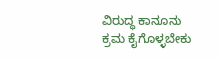ವಿರುದ್ಧ ಕಾನೂನು ಕ್ರಮ ಕೈಗೊಳ್ಳಬೇಕು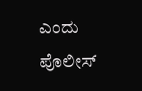ಎಂದು ಪೊಲೀಸ್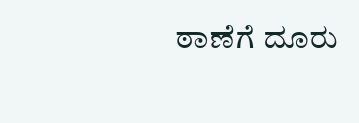ಠಾಣೆಗೆ ದೂರು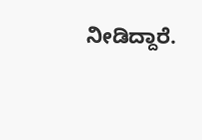ನೀಡಿದ್ದಾರೆ.